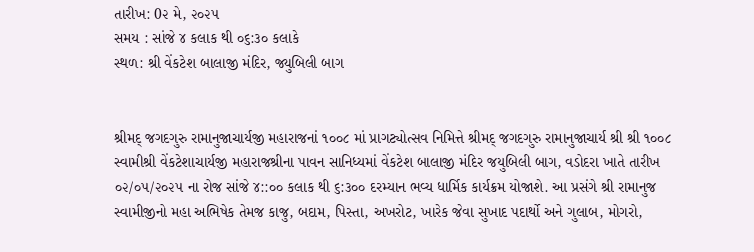તારીખ: 0૨ મે, ૨૦૨૫
સમય : સાંજે ૪ કલાક થી ૦૬:૩૦ કલાકે
સ્થળ: શ્રી વેંકટેશ બાલાજી મંદિર, જ્યુબિલી બાગ


શ્રીમદ્ જગદગુરુ રામાનુજાચાર્યજી મહારાજનાં ૧૦૦૮ માં પ્રાગટ્યોત્સવ નિમિત્તે શ્રીમદ્ જગદગુરુ રામાનુજાચાર્ય શ્રી શ્રી ૧૦૦૮ સ્વામીશ્રી વેંકટેશાચાર્યજી મહારાજશ્રીના પાવન સાનિધ્યમાં વેંકટેશ બાલાજી મંદિર જયુબિલી બાગ, વડોદરા ખાતે તારીખ ૦૨/૦૫/૨૦૨૫ ના રોજ સાંજે ૪::૦૦ કલાક થી ૬:૩૦૦ દરમ્યાન ભવ્ય ધાર્મિક કાર્યક્રમ યોજાશે. આ પ્રસંગે શ્રી રામાનુજ સ્વામીજીનો મહા અભિષેક તેમજ કાજુ, બદામ, પિસ્તા, અખરોટ, ખારેક જેવા સુખાદ પદાર્થો અને ગુલાબ, મોગરો,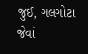જુઈ, ગલગોટા જેવાં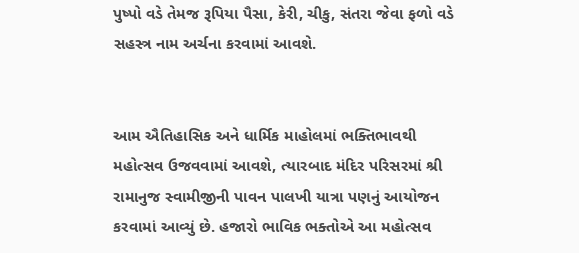પુષ્પો વડે તેમજ રૂપિયા પૈસા, કેરી, ચીકુ, સંતરા જેવા ફળો વડે સહસ્ત્ર નામ અર્ચના કરવામાં આવશે.


આમ ઐતિહાસિક અને ધાર્મિક માહોલમાં ભક્તિભાવથી મહોત્સવ ઉજવવામાં આવશે, ત્યારબાદ મંદિર પરિસરમાં શ્રી રામાનુજ સ્વામીજીની પાવન પાલખી યાત્રા પણનું આયોજન કરવામાં આવ્યું છે. હજારો ભાવિક ભક્તોએ આ મહોત્સવ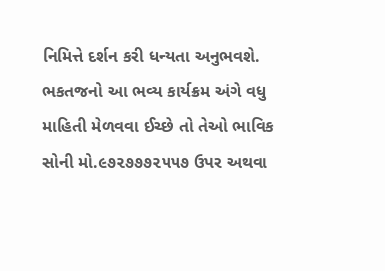નિમિત્તે દર્શન કરી ધન્યતા અનુભવશે. ભકતજનો આ ભવ્ય કાર્યક્રમ અંગે વધુ માહિતી મેળવવા ઈચ્છે તો તેઓ ભાવિક સોની મો.૯૭૨૭૭૭૨૫૫૭ ઉપર અથવા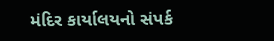મંદિર કાર્યાલયનો સંપર્ક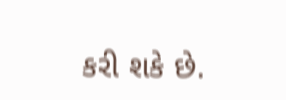કરી શકે છે.